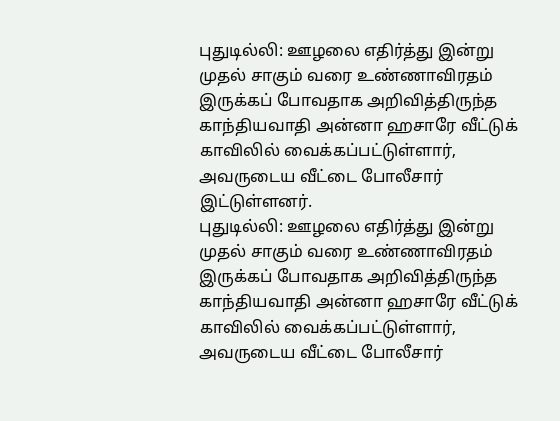புதுடில்லி: ஊழலை எதிர்த்து இன்று முதல் சாகும் வரை உண்ணாவிரதம் இருக்கப் போவதாக அறிவித்திருந்த காந்தியவாதி அன்னா ஹசாரே வீட்டுக் காவிலில் வைக்கப்பட்டுள்ளார், அவருடைய வீட்டை போலீசார் இட்டுள்ளனர்.
புதுடில்லி: ஊழலை எதிர்த்து இன்று முதல் சாகும் வரை உண்ணாவிரதம் இருக்கப் போவதாக அறிவித்திருந்த காந்தியவாதி அன்னா ஹசாரே வீட்டுக் காவிலில் வைக்கப்பட்டுள்ளார், அவருடைய வீட்டை போலீசார்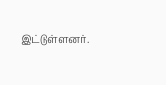இட்டுள்ளனர்.